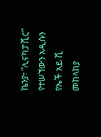ኬንያ፣ “ሊናካፓቪር” የተሠኘውን አዲሱን የኤች አይ ቪ መከላከያ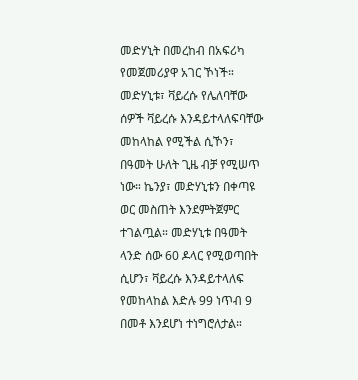መድሃኒት በመረከብ በአፍሪካ የመጀመሪያዋ አገር ኾነች። መድሃኒቱ፣ ቫይረሱ የሌለባቸው ሰዎች ቫይረሱ እንዳይተላለፍባቸው መከላከል የሚችል ሲኾን፣ በዓመት ሁለት ጊዜ ብቻ የሚሠጥ ነው። ኬንያ፣ መድሃኒቱን በቀጣዩ ወር መስጠት እንደምትጀምር ተገልጧል። መድሃኒቱ በዓመት ላንድ ሰው 60 ዶላር የሚወጣበት ሲሆን፣ ቫይረሱ እንዳይተላለፍ የመከላከል እድሉ 99 ነጥብ 9 በመቶ እንደሆነ ተነግሮለታል።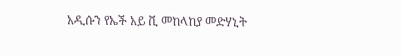አዲሱን የኤች አይ ቪ መከላከያ መድሃኒት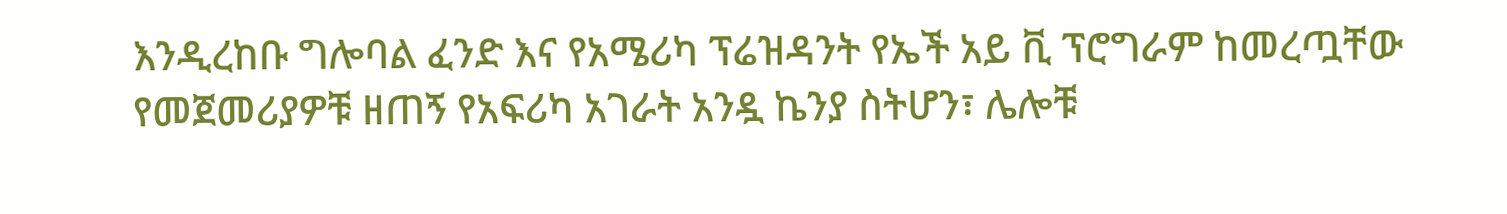እንዲረከቡ ግሎባል ፈንድ እና የአሜሪካ ፕሬዝዳንት የኤች አይ ቪ ፕሮግራም ከመረጧቸው የመጀመሪያዎቹ ዘጠኝ የአፍሪካ አገራት አንዷ ኬንያ ስትሆን፣ ሌሎቹ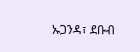ኡጋንዳ፣ ደቡብ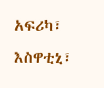አፍሪካ፣ እስዋቲኒ፣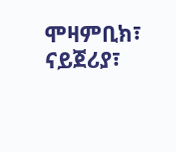ሞዛምቢክ፣ ናይጀሪያ፣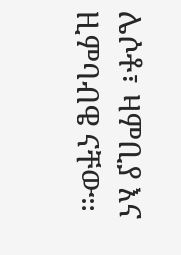ሌሶቶ፣ ዛምቢያ እና ዚምባብዌ ናቸው።